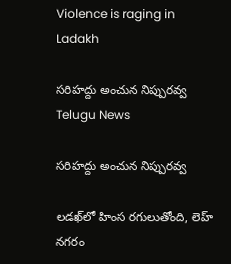Violence is raging in Ladakh

సరిహద్దు అంచున నిప్పురవ్వ
Telugu News

సరిహద్దు అంచున నిప్పురవ్వ

లడఖ్‌లో హింస రగులుతోంది, లెహ్ నగరం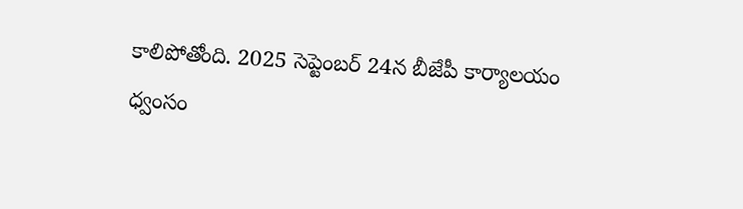కాలిపోతోంది. 2025 సెప్టెంబర్ 24న బీజేపీ కార్యాలయం ధ్వంసం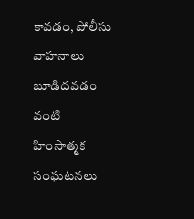కావడం, పోలీసు వాహనాలు బూడిదవడం వంటి హింసాత్మక సంఘటనలు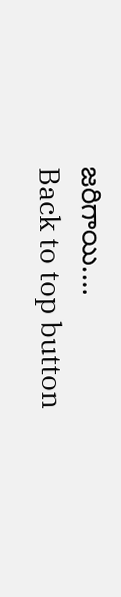జరిగాయి.…
Back to top button